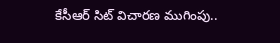కేసీఆర్ సిట్ విచారణ ముగింపు..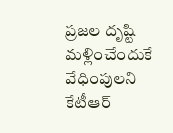ప్రజల దృష్టి మళ్లించేందుకే వేధింపులని కేటీఆర్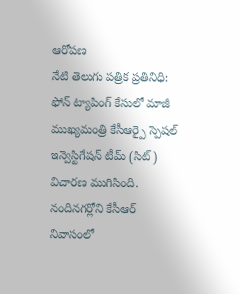ఆరోపణ
నేటి తెలుగు పత్రిక ప్రతినిధి: ఫోన్ ట్యాపింగ్ కేసులో మాజీ ముఖ్యమంత్రి కేసీఆర్పై స్పెషల్ ఇన్వెస్టిగేషన్ టీమ్ (సిట్) విచారణ ముగిసింది. నందినగర్లోని కేసీఆర్ నివాసంలో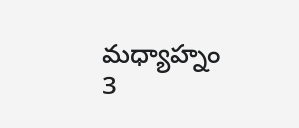మధ్యాహ్నం 3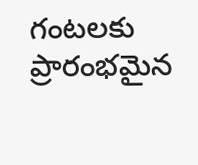గంటలకు ప్రారంభమైన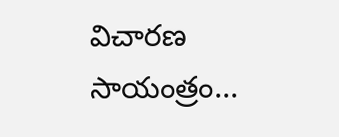విచారణ సాయంత్రం...